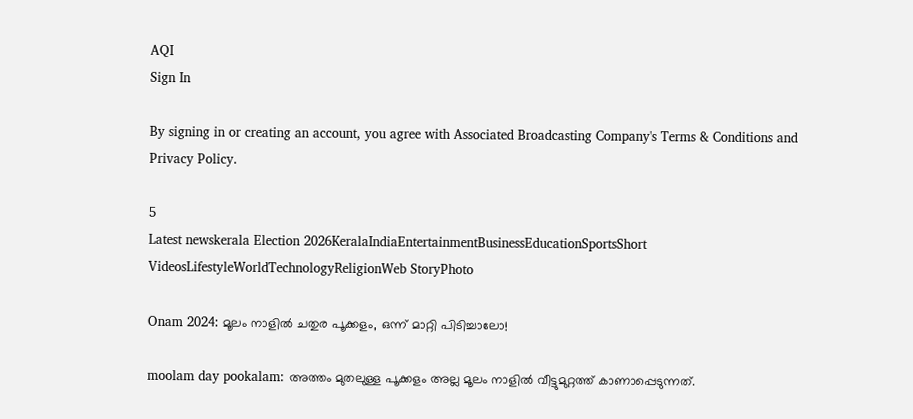AQI
Sign In

By signing in or creating an account, you agree with Associated Broadcasting Company's Terms & Conditions and Privacy Policy.

5
Latest newskerala Election 2026KeralaIndiaEntertainmentBusinessEducationSportsShort VideosLifestyleWorldTechnologyReligionWeb StoryPhoto

Onam 2024: മൂലം നാളിൽ ചതുര പൂക്കളം, ഒന്ന് മാറ്റി പിടിച്ചാലോ!

moolam day pookalam: അത്തം മുതലുള്ള പൂക്കളം അല്ല മൂലം നാളിൽ വീട്ടുമുറ്റത്ത് കാണാപ്പെടുന്നത്.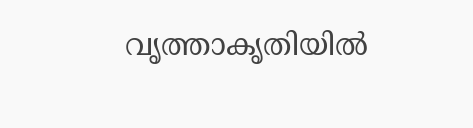വൃത്താകൃതിയിൽ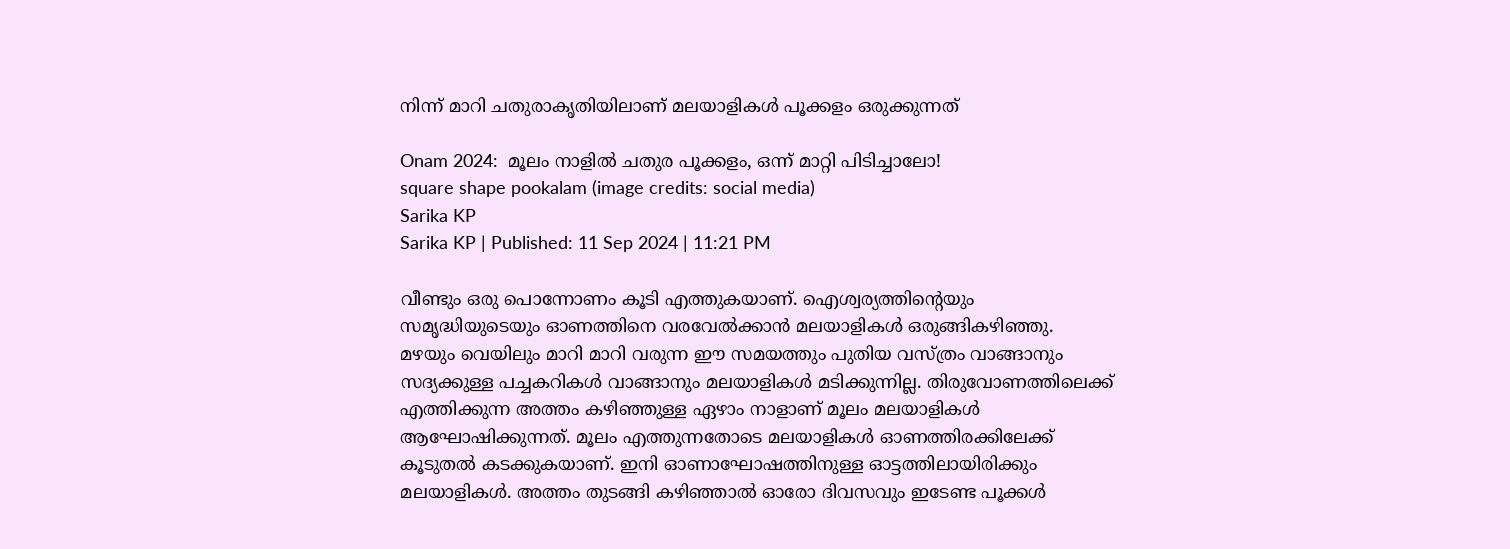നിന്ന് മാറി ചതുരാകൃതിയിലാണ് മലയാളികൾ പൂക്കളം ഒരുക്കുന്നത്

Onam 2024:  മൂലം നാളിൽ ചതുര പൂക്കളം, ഒന്ന് മാറ്റി പിടിച്ചാലോ!
square shape pookalam (image credits: social media)
Sarika KP
Sarika KP | Published: 11 Sep 2024 | 11:21 PM

വീണ്ടും ഒരു പൊന്നോണം കൂടി എത്തുകയാണ്. ഐശ്വര്യത്തിന്റെയും സമൃദ്ധിയുടെയും ഓണത്തിനെ വരവേൽക്കാൻ മലയാളികൾ ഒരുങ്ങികഴി‍ഞ്ഞു. മഴയും വെയിലും മാറി മാറി വരുന്ന ഈ സമയത്തും പുതിയ വസ്ത്രം വാങ്ങാനും സദ്യക്കുള്ള പച്ചകറികൾ വാങ്ങാനും മലയാളികൾ മടിക്കുന്നില്ല. തിരുവോണത്തിലെക്ക് എത്തിക്കുന്ന അത്തം കഴിഞ്ഞുള്ള ഏഴാം നാളാണ് മൂലം മലയാളികൾ ആഘോഷിക്കുന്നത്. മൂലം എത്തുന്നതോടെ മലയാളികള്‍ ഓണത്തിരക്കിലേക്ക് കൂടുതൽ കടക്കുകയാണ്. ഇനി ഓണാഘോഷത്തിനുള്ള ഓട്ടത്തിലായിരിക്കും മലയാളികള്‍. അത്തം തുടങ്ങി കഴിഞ്ഞാൽ ഓരോ ദിവസവും ഇടേണ്ട പൂക്കൾ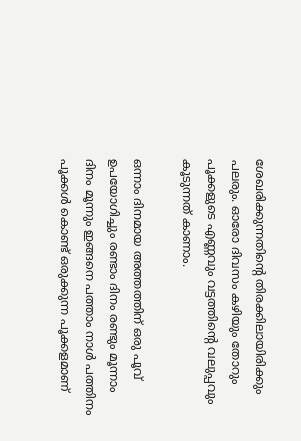ശേഖരിക്കുന്നതിന്റെ തിരക്കിലായിരിക്കും പലരും. ഓരോ ദിവസം കഴിയും തോറും പൂക്കളുടെ എണ്ണവും വട്ടത്തിന്റെ വലുപ്പവും കൂടുന്നത് കാണാം.

ഒന്നാം ദിനമായ അത്തത്തിന് ഒരു പൂവ് ഉപയോഗിച്ചും രണ്ടാം ദിനം രണ്ടും മൂന്നാം ദിനം മൂന്നും ഇങ്ങനെ പത്താം നാൾ പത്തിനം പൂക്കൾ കൊണ്ട് ഒരുക്കുന്ന പൂക്കളമാണ്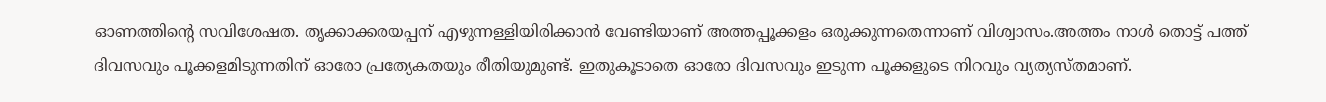ഓണത്തിന്റെ സവിശേഷത. തൃക്കാക്കരയപ്പന് എഴുന്നള്ളിയിരിക്കാൻ വേണ്ടിയാണ് അത്തപ്പൂക്കളം ഒരുക്കുന്നതെന്നാണ് വിശ്വാസം.അത്തം നാൾ തൊട്ട് പത്ത് ദിവസവും പൂക്കളമിടുന്നതിന് ഓരോ പ്രത്യേകതയും രീതിയുമുണ്ട്. ഇതുകൂടാതെ ഓരോ ദിവസവും ഇടുന്ന പൂക്കളുടെ നിറവും വ്യത്യസ്തമാണ്.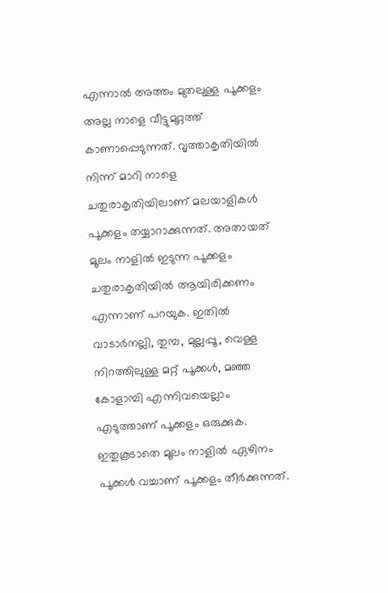എന്നാൽ അത്തം മുതലുള്ള പൂക്കളം അല്ല നാളെ വീട്ടുമുറ്റത്ത് കാണാപ്പെടുന്നത്. വൃത്താകൃതിയിൽ നിന്ന് മാറി നാളെ ചതുരാകൃതിയിലാണ് മലയാളികൾ പൂക്കളം തയ്യാറാക്കുന്നത്. അതായത് മൂലം നാളിൽ ഇടുന്ന പൂക്കളം ചതുരാകൃതിയിൽ ആയിരിക്കണം എന്നാണ് പറയുക. ഇതിൽ വാടാർനല്ലി, തുമ്പ, മുല്ലപ്പൂ, വെള്ള നിറത്തിലുള്ള മറ്റ് പൂക്കൾ, മഞ്ഞ കോളാമ്പി എന്നിവയെല്ലാം എടുത്താണ് പൂക്കളം ഒരുക്കുക. ഇതുകൂടാതെ മൂലം നാളിൽ ഏഴിനം പൂക്കൾ വച്ചാണ് പൂക്കളം തീർക്കുന്നത്.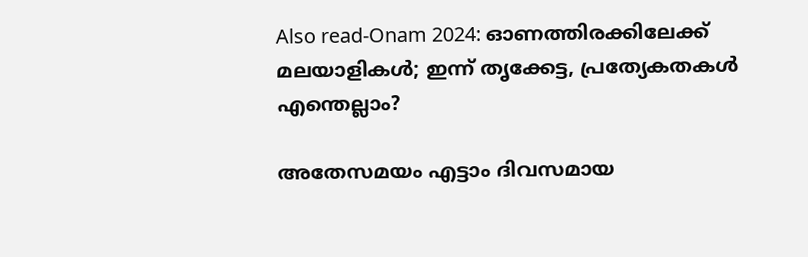Also read-Onam 2024: ഓണത്തിരക്കിലേക്ക് മലയാളികള്‍; ഇന്ന് തൃക്കേട്ട, പ്രത്യേകതകള്‍ എന്തെല്ലാം?

അതേസമയം എട്ടാം ദിവസമായ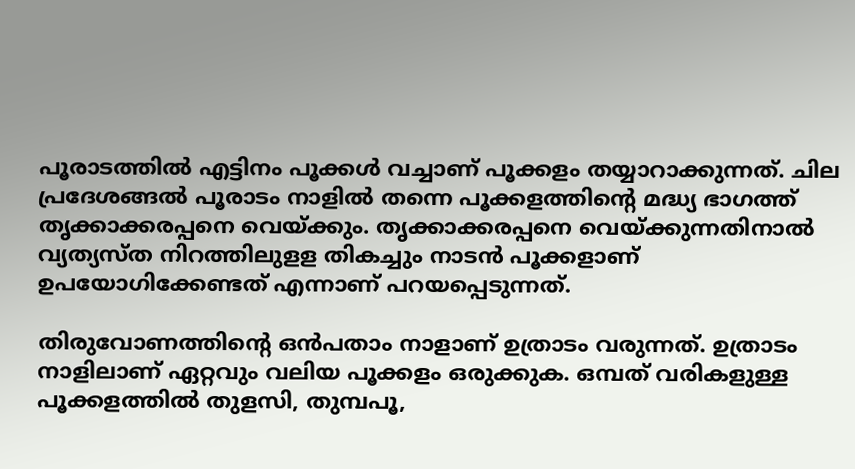പൂരാടത്തിൽ എട്ടിനം പൂക്കൾ വച്ചാണ് പൂക്കളം തയ്യാറാക്കുന്നത്. ചില പ്രദേശങ്ങൽ പൂരാടം നാളിൽ തന്നെ പൂക്കളത്തിന്റെ മദ്ധ്യ ഭാഗത്ത് തൃക്കാക്കരപ്പനെ വെയ്‌ക്കും. തൃക്കാക്കരപ്പനെ വെയ്‌ക്കുന്നതിനാൽ വ്യത്യസ്ത നിറത്തിലുളള തികച്ചും നാടൻ പൂക്കളാണ് ഉപയോഗിക്കേണ്ടത് എന്നാണ് പറയപ്പെടുന്നത്.

തിരുവോണത്തിന്റെ ഒൻപതാം നാളാണ് ഉത്രാടം വരുന്നത്. ഉത്രാടം നാളിലാണ് ഏറ്റവും വലിയ പൂക്കളം ഒരുക്കുക. ഒമ്പത് വരികളുള്ള പൂക്കളത്തിൽ തുളസി, തുമ്പപൂ,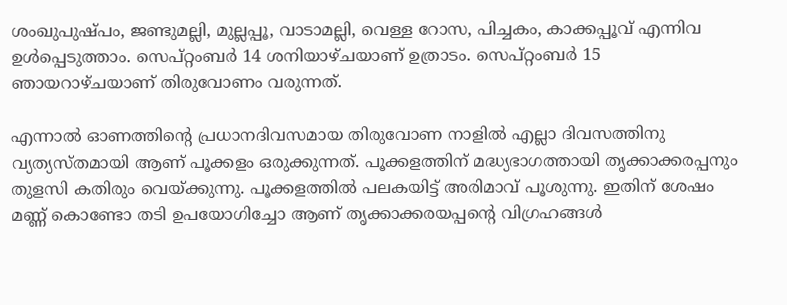ശംഖുപുഷ്പം, ജണ്ടുമല്ലി, മുല്ലപ്പൂ, വാടാമല്ലി, വെള്ള റോസ, പിച്ചകം, കാക്കപ്പൂവ് എന്നിവ ഉൾപ്പെടുത്താം. സെപ്റ്റംബര്‍ 14 ശനിയാഴ്ചയാണ് ഉത്രാടം. സെപ്റ്റംബര്‍ 15 ഞായറാഴ്ചയാണ് തിരുവോണം വരുന്നത്.

എന്നാൽ ഓണത്തിന്റെ പ്രധാനദിവസമായ തിരുവോണ നാളിൽ എല്ലാ ദിവസത്തിനു വ്യത്യസ്തമായി ആണ് പൂക്കളം ഒരുക്കുന്നത്. പൂക്കളത്തിന് മദ്ധ്യഭാഗത്തായി തൃക്കാക്കരപ്പനും തുളസി കതിരും വെയ്‌ക്കുന്നു. പൂക്കളത്തിൽ പലകയിട്ട് അരിമാവ് പൂശുന്നു. ഇതിന് ശേഷം മണ്ണ് കൊണ്ടോ തടി ഉപയോഗിച്ചോ ആണ് തൃക്കാക്കരയപ്പന്റെ വിഗ്രഹങ്ങൾ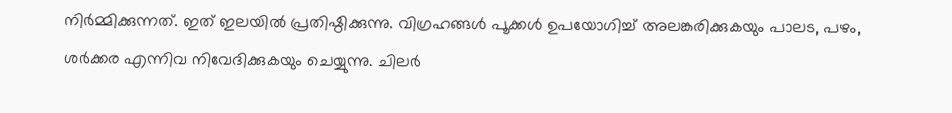നിർമ്മിക്കുന്നത്. ഇത് ഇലയിൽ പ്രതിഷ്ഠിക്കുന്നു. വിഗ്രഹങ്ങൾ പൂക്കൾ ഉപയോഗിച്ച് അലങ്കരിക്കുകയും പാലട, പഴം, ശർക്കര എന്നിവ നിവേദിക്കുകയും ചെയ്യുന്നു. ചിലർ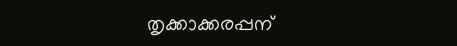തൃക്കാക്കരപ്പന്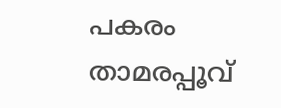പകരം താമരപ്പൂവ്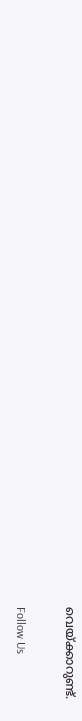വെയ്‌ക്കാറുണ്ട്.

Follow Us